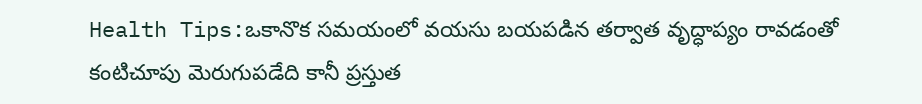Health Tips:ఒకానొక సమయంలో వయసు బయపడిన తర్వాత వృద్ధాప్యం రావడంతో కంటిచూపు మెరుగుపడేది కానీ ప్రస్తుత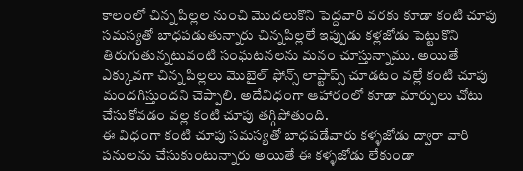కాలంలో చిన్న పిల్లల నుంచి మొదలుకొని పెద్దవారి వరకు కూడా కంటి చూపు సమస్యతో బాధపడుతున్నారు చిన్నపిల్లలే ఇప్పుడు కళ్లజోడు పెట్టుకొని తిరుగుతున్నటువంటి సంఘటనలను మనం చూస్తున్నాము. అయితే ఎక్కువగా చిన్న పిల్లలు మొబైల్ ఫోన్స్ లాప్టాప్స్ చూడటం వల్లే కంటి చూపు మందగిస్తుందని చెప్పాలి. అదేవిధంగా ఆహారంలో కూడా మార్పులు చోటు చేసుకోవడం వల్ల కంటి చూపు తగ్గిపోతుంది.
ఈ విధంగా కంటి చూపు సమస్యతో బాధపడేవారు కళ్ళజోడు ద్వారా వారి పనులను చేసుకుంటున్నారు అయితే ఈ కళ్ళజోడు లేకుండా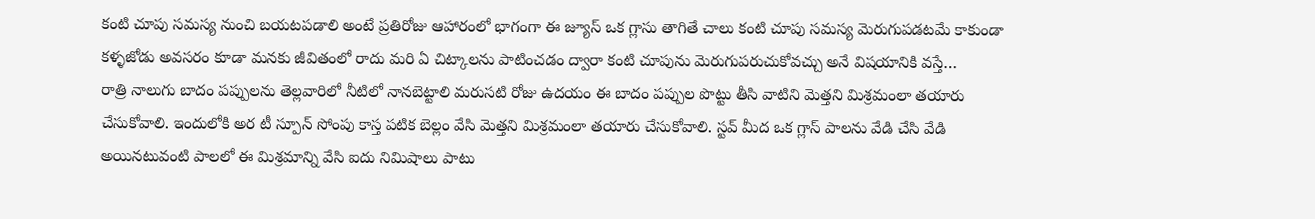కంటి చూపు సమస్య నుంచి బయటపడాలి అంటే ప్రతిరోజు ఆహారంలో భాగంగా ఈ జ్యూస్ ఒక గ్లాసు తాగితే చాలు కంటి చూపు సమస్య మెరుగుపడటమే కాకుండా కళ్ళజోడు అవసరం కూడా మనకు జీవితంలో రాదు మరి ఏ చిట్కాలను పాటించడం ద్వారా కంటి చూపును మెరుగుపరుచుకోవచ్చు అనే విషయానికి వస్తే…
రాత్రి నాలుగు బాదం పప్పులను తెల్లవారిలో నీటిలో నానబెట్టాలి మరుసటి రోజు ఉదయం ఈ బాదం పప్పుల పొట్టు తీసి వాటిని మెత్తని మిశ్రమంలా తయారు చేసుకోవాలి. ఇందులోకి అర టీ స్పూన్ సోంపు కాస్త పటిక బెల్లం వేసి మెత్తని మిశ్రమంలా తయారు చేసుకోవాలి. స్టవ్ మీద ఒక గ్లాస్ పాలను వేడి చేసి వేడి అయినటువంటి పాలలో ఈ మిశ్రమాన్ని వేసి ఐదు నిమిషాలు పాటు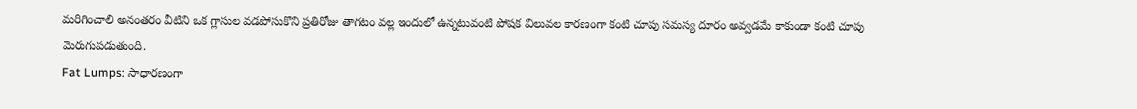మరిగించాలి అనంతరం వీటిని ఒక గ్లాసుల వడపోసుకొని ప్రతిరోజు తాగటం వల్ల ఇందులో ఉన్నటువంటి పోషక విలువల కారణంగా కంటి చూపు సమస్య దూరం అవ్వడమే కాకుండా కంటి చూపు మెరుగుపడుతుంది.
Fat Lumps: సాధారణంగా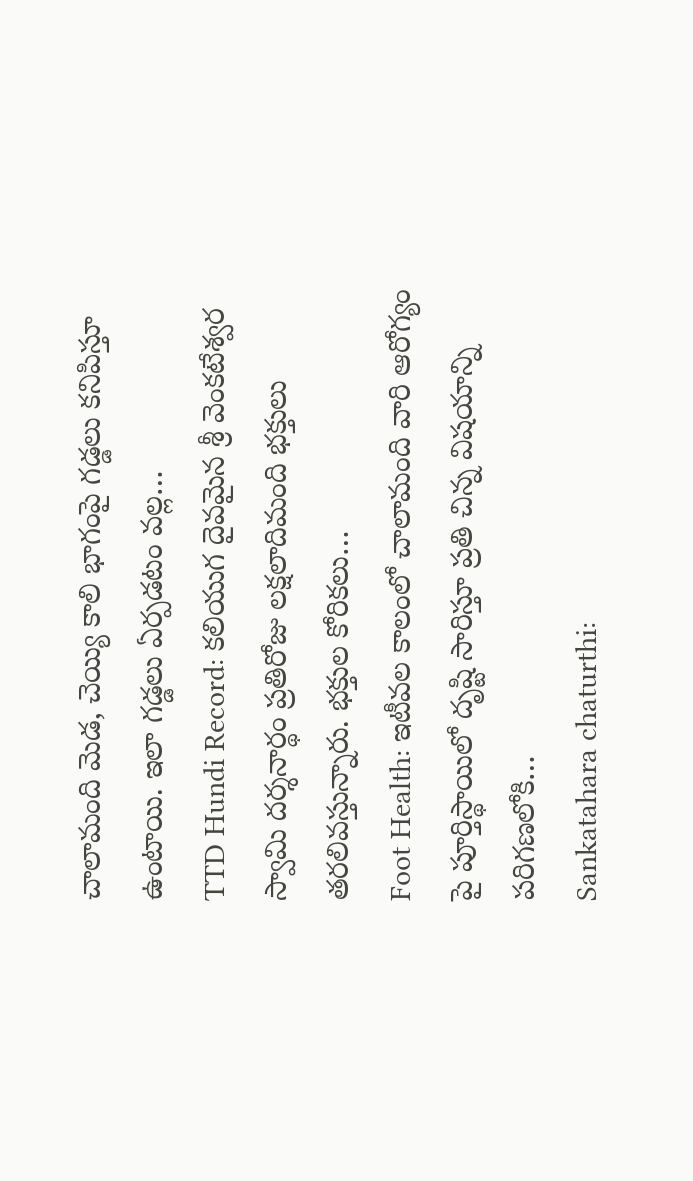చాలామంది మెడ, చెయ్యి కాలి భాగంపై గడ్డలు కనిపిస్తూ ఉంటాయి. ఇలా గడ్డలు ఏర్పడటం వల్ల…
TTD Hundi Record: కలియుగ దైవమైన శ్రీ వెంకటేశ్వర స్వామి దర్శనార్థం ప్రతిరోజు లక్షలాదిమంది భక్తులు తరలివస్తున్నారు. భక్తుల కోరికలు…
Foot Health: ఇటీవల కాలంలో చాలామంది వారి ఆరోగ్యం పై పూర్తిస్థాయిలో దృష్టి సారిస్తూ ప్రతి చిన్న విషయాన్ని పరిగణలోకి…
Sankatahara chaturthi: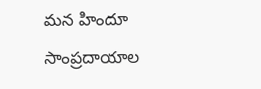మన హిందూ సాంప్రదాయాల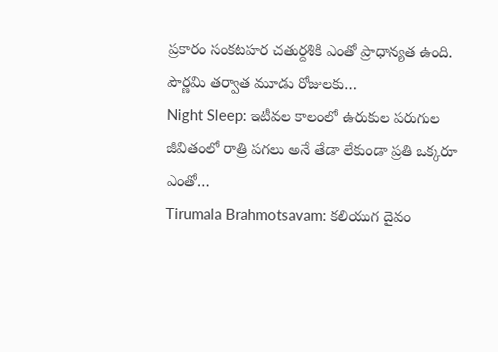ప్రకారం సంకటహర చతుర్దశికి ఎంతో ప్రాధాన్యత ఉంది. పౌర్ణమి తర్వాత మూడు రోజులకు…
Night Sleep: ఇటీవల కాలంలో ఉరుకుల పరుగుల జీవితంలో రాత్రి పగలు అనే తేడా లేకుండా ప్రతి ఒక్కరూ ఎంతో…
Tirumala Brahmotsavam: కలియుగ దైవం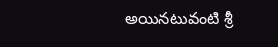అయినటువంటి శ్రీ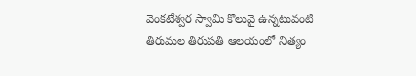వెంకటేశ్వర స్వామి కొలువై ఉన్నటువంటి తిరుమల తిరుపతి ఆలయంలో నిత్యం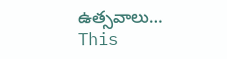ఉత్సవాలు…
This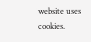website uses cookies.